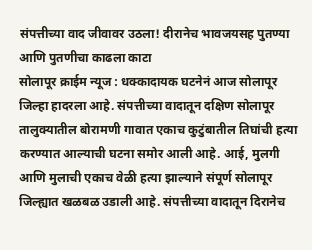संपत्तीच्या वाद जीवावर उठला! दीरानेच भावजयसह पुतण्या आणि पुतणीचा काढला काटा
सोलापूर क्राईम न्यूज : धक्कादायक घटनेनं आज सोलापूर जिल्हा हादरला आहे. संपत्तीच्या वादातून दक्षिण सोलापूर तालुक्यातील बोरामणी गावात एकाच कुटुंबातील तिघांची हत्या करण्यात आल्याची घटना समोर आली आहे. आई, मुलगी आणि मुलाची एकाच वेळी हत्या झाल्याने संपूर्ण सोलापूर जिल्ह्यात खळबळ उडाली आहे. संपत्तीच्या वादातून दिरानेच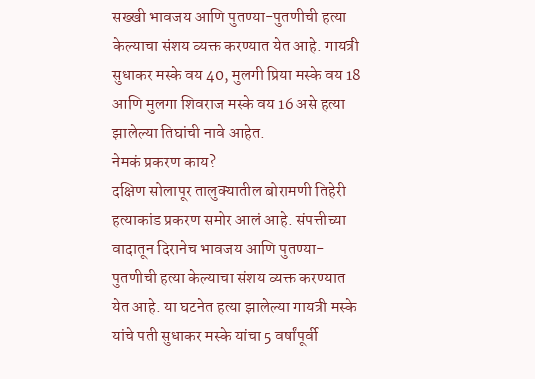सख्खी भावजय आणि पुतण्या-पुतणीची हत्या केल्याचा संशय व्यक्त करण्यात येत आहे. गायत्री सुधाकर मस्के वय 40, मुलगी प्रिया मस्के वय 18 आणि मुलगा शिवराज मस्के वय 16 असे हत्या झालेल्या तिघांची नावे आहेत.
नेमकं प्रकरण काय?
दक्षिण सोलापूर तालुक्यातील बोरामणी तिहेरी हत्याकांड प्रकरण समोर आलं आहे. संपत्तीच्या वादातून दिरानेच भावजय आणि पुतण्या-पुतणीची हत्या केल्याचा संशय व्यक्त करण्यात येत आहे. या घटनेत हत्या झालेल्या गायत्री मस्के यांचे पती सुधाकर मस्के यांचा 5 वर्षांपूर्वी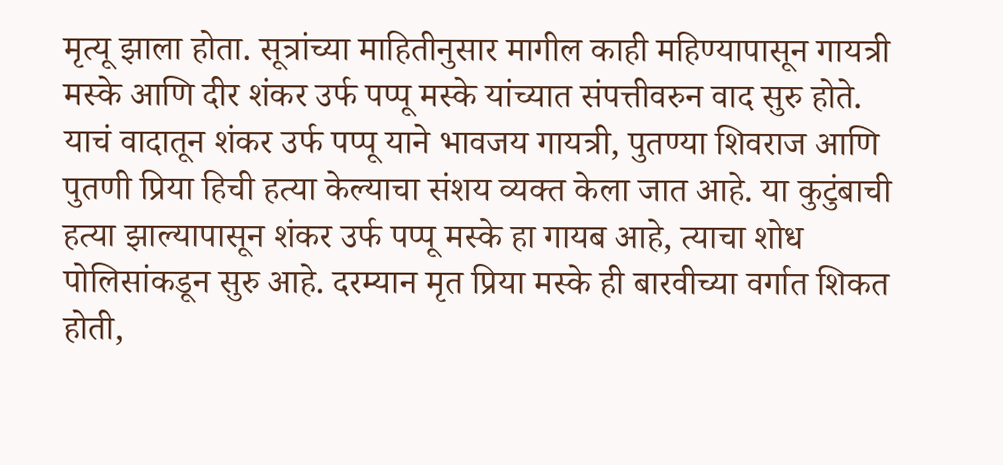मृत्यू झाला होता. सूत्रांच्या माहितीनुसार मागील काही महिण्यापासून गायत्री मस्के आणि दीर शंकर उर्फ पप्पू मस्के यांच्यात संपत्तीवरुन वाद सुरु होते. याचं वादातून शंकर उर्फ पप्पू याने भावजय गायत्री, पुतण्या शिवराज आणि पुतणी प्रिया हिची हत्या केल्याचा संशय व्यक्त केला जात आहे. या कुटुंबाची हत्या झाल्यापासून शंकर उर्फ पप्पू मस्के हा गायब आहे, त्याचा शोध पोलिसांकडून सुरु आहे. दरम्यान मृत प्रिया मस्के ही बारवीच्या वर्गात शिकत होती,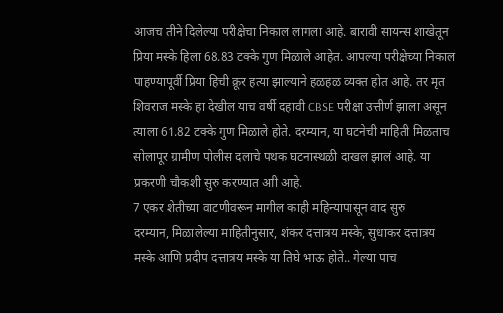आजच तीने दिलेल्या परीक्षेचा निकाल लागला आहे. बारावी सायन्स शाखेतून प्रिया मस्के हिला 68.83 टक्के गुण मिळाले आहेत. आपल्या परीक्षेच्या निकाल पाहण्यापूर्वी प्रिया हिची क्रूर हत्या झाल्याने हळहळ व्यक्त होत आहे. तर मृत शिवराज मस्के हा देखील याच वर्षी दहावी CBSE परीक्षा उत्तीर्ण झाला असून त्याला 61.82 टक्के गुण मिळाले होते. दरम्यान, या घटनेची माहिती मिळताच सोलापूर ग्रामीण पोलीस दलाचे पथक घटनास्थळी दाखल झालं आहे. या प्रकरणी चौकशी सुरु करण्यात आी आहे.
7 एकर शेतीच्या वाटणीवरून मागील काही महिन्यापासून वाद सुरु
दरम्यान, मिळालेल्या माहितीनुसार, शंकर दत्तात्रय मस्के, सुधाकर दत्तात्रय मस्के आणि प्रदीप दत्तात्रय मस्के या तिघे भाऊ होते.. गेल्या पाच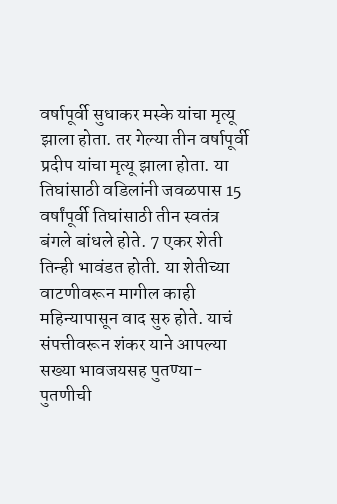वर्षापूर्वी सुधाकर मस्के यांचा मृत्यू झाला होता. तर गेल्या तीन वर्षापूर्वी प्रदीप यांचा मृत्यू झाला होता. या तिघांसाठी वडिलांनी जवळपास 15 वर्षांपूर्वी तिघांसाठी तीन स्वतंत्र बंगले बांधले होते. 7 एकर शेती तिन्ही भावंडत होती. या शेतीच्या वाटणीवरून मागील काही महिन्यापासून वाद सुरु होते. याचं संपत्तीवरून शंकर याने आपल्या सख्या भावजयसह पुतण्या-पुतणीची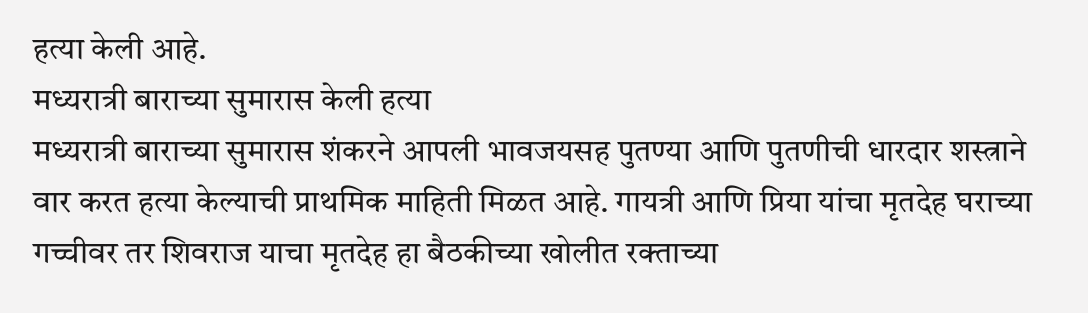हत्या केली आहे.
मध्यरात्री बाराच्या सुमारास केली हत्या
मध्यरात्री बाराच्या सुमारास शंकरने आपली भावजयसह पुतण्या आणि पुतणीची धारदार शस्त्राने वार करत हत्या केल्याची प्राथमिक माहिती मिळत आहे. गायत्री आणि प्रिया यांचा मृतदेह घराच्या गच्चीवर तर शिवराज याचा मृतदेह हा बैठकीच्या खोलीत रक्ताच्या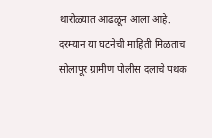थारोळ्यात आढळून आला आहे. दरम्यान या घटनेची माहिती मिळताच सोलापूर ग्रामीण पोलीस दलाचे पथक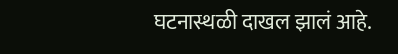घटनास्थळी दाखल झालं आहे.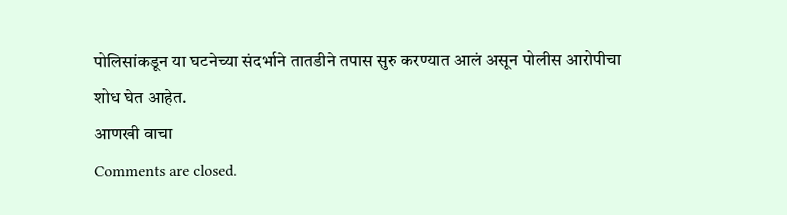पोलिसांकडून या घटनेच्या संदर्भाने तातडीने तपास सुरु करण्यात आलं असून पोलीस आरोपीचा शोध घेत आहेत.
आणखी वाचा
Comments are closed.